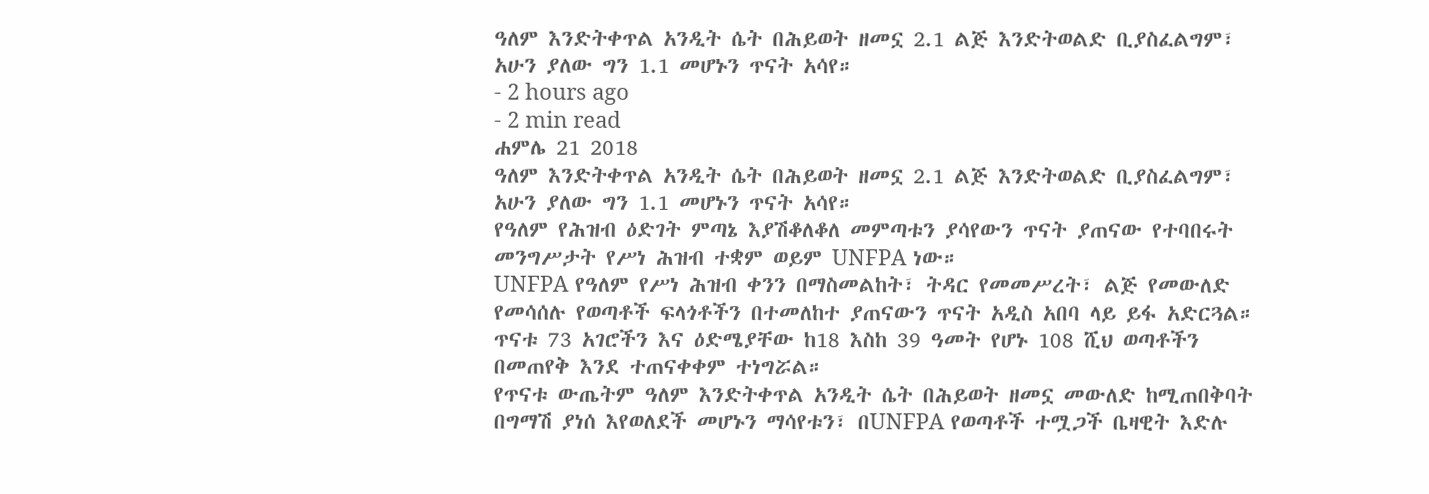ዓለም እንድትቀጥል አንዲት ሴት በሕይወት ዘመኗ 2.1 ልጅ እንድትወልድ ቢያስፈልግም፣ አሁን ያለው ግን 1.1 መሆኑን ጥናት አሳየ።
- 2 hours ago
- 2 min read
ሐምሌ 21 2018
ዓለም እንድትቀጥል አንዲት ሴት በሕይወት ዘመኗ 2.1 ልጅ እንድትወልድ ቢያስፈልግም፣ አሁን ያለው ግን 1.1 መሆኑን ጥናት አሳየ።
የዓለም የሕዝብ ዕድገት ምጣኔ እያሽቆለቆለ መምጣቱን ያሳየውን ጥናት ያጠናው የተባበሩት መንግሥታት የሥነ ሕዝብ ተቋም ወይም UNFPA ነው።
UNFPA የዓለም የሥነ ሕዝብ ቀንን በማስመልከት፣ ትዳር የመመሥረት፣ ልጅ የመውለድ የመሳሰሉ የወጣቶች ፍላጎቶችን በተመለከተ ያጠናውን ጥናት አዲስ አበባ ላይ ይፋ አድርጓል።
ጥናቱ 73 አገሮችን እና ዕድሜያቸው ከ18 እስከ 39 ዓመት የሆኑ 108 ሺህ ወጣቶችን በመጠየቅ እንደ ተጠናቀቀም ተነግሯል።
የጥናቱ ውጤትም ዓለም እንድትቀጥል አንዲት ሴት በሕይወት ዘመኗ መውለድ ከሚጠበቅባት በግማሽ ያነሰ እየወለደች መሆኑን ማሳየቱን፣ በUNFPA የወጣቶች ተሟጋች ቤዛዊት እድሉ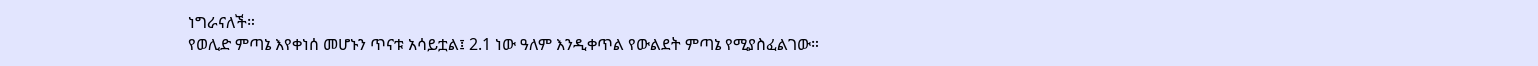ነግራናለች።
የወሊድ ምጣኔ እየቀነሰ መሆኑን ጥናቱ አሳይቷል፤ 2.1 ነው ዓለም እንዲቀጥል የውልደት ምጣኔ የሚያስፈልገው።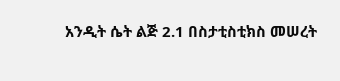አንዲት ሴት ልጅ 2.1 በስታቲስቲክስ መሠረት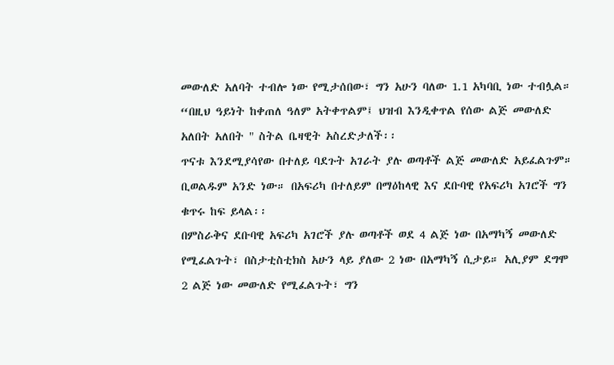መውለድ አለባት ተብሎ ነው የሚታሰበው፣ ግን አሁን ባለው 1.1 አካባቢ ነው ተብሏል።
“በዚህ ዓይነት ከቀጠለ ዓለም አትቀጥልም፤ ህዝብ እንዲቀጥል የሰው ልጅ መውለድ አለበት አለበት " ስትል ቤዛዊት አስረድታለች፡፡
ጥናቱ እንደሚያሳየው በተለይ ባደጉት አገራት ያሉ ወጣቶች ልጅ መውለድ አይፈልጉም። ቢወልዱም አንድ ነው። በአፍሪካ በተለይም በማዕከላዊ እና ደቡባዊ የአፍሪካ አገሮች ግን ቁጥሩ ከፍ ይላል፡፡
በምስራቅና ደቡባዊ አፍሪካ አገሮች ያሉ ወጣቶች ወደ 4 ልጅ ነው በአማካኝ መውለድ የሚፈልጉት፣ በስታቲስቲክስ አሁን ላይ ያለው 2 ነው በአማካኝ ሲታይ። አሊያም ደግሞ 2 ልጅ ነው መውለድ የሚፈልጉት፣ ግን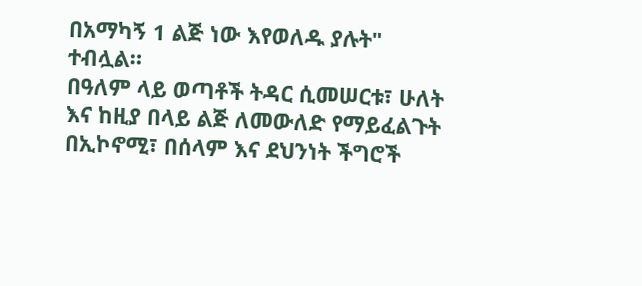በአማካኝ 1 ልጅ ነው እየወለዱ ያሉት" ተብሏል።
በዓለም ላይ ወጣቶች ትዳር ሲመሠርቱ፣ ሁለት እና ከዚያ በላይ ልጅ ለመውለድ የማይፈልጉት በኢኮኖሚ፣ በሰላም እና ደህንነት ችግሮች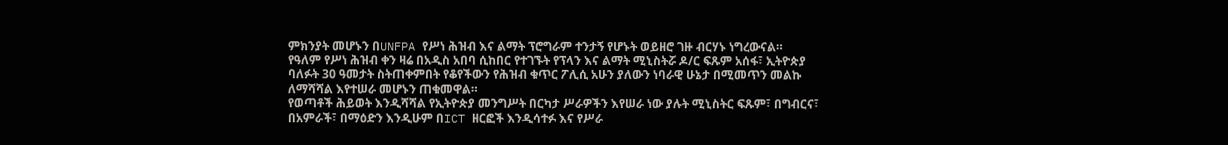ምክንያት መሆኑን በUNFPA የሥነ ሕዝብ እና ልማት ፕሮግራም ተንታኝ የሆኑት ወይዘሮ ገዙ ብርሃኑ ነግረውናል።
የዓለም የሥነ ሕዝብ ቀን ዛሬ በአዲስ አበባ ሲከበር የተገኙት የፕላን እና ልማት ሚኒስትሯ ዶ/ር ፍጹም አሰፋ፣ ኢትዮጵያ ባለፉት 30 ዓመታት ስትጠቀምበት የቆየችውን የሕዝብ ቁጥር ፖሊሲ አሁን ያለውን ነባራዊ ሁኔታ በሚመጥን መልኩ ለማሻሻል እየተሠራ መሆኑን ጠቁመዋል።
የወጣቶች ሕይወት እንዲሻሻል የኢትዮጵያ መንግሥት በርካታ ሥራዎችን እየሠራ ነው ያሉት ሚኒስትር ፍጹም፣ በግብርና፣ በአምራች፣ በማዕድን እንዲሁም በICT ዘርፎች እንዲሳተፉ እና የሥራ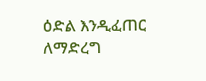ዕድል እንዲፈጠር ለማድረግ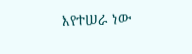እየተሠራ ነው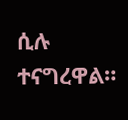ሲሉ ተናግረዋል።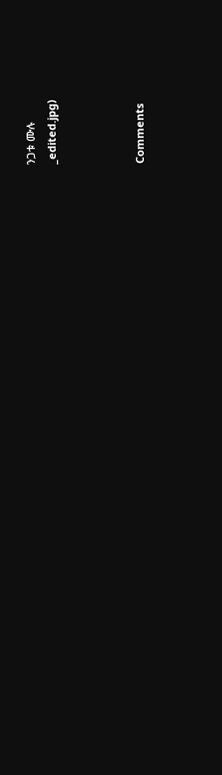ንጋቱ ሙሉ
_edited.jpg)



Comments